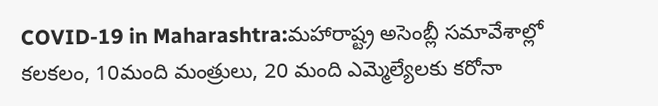COVID-19 in Maharashtra:మహారాష్ట్ర అసెంబ్లీ సమావేశాల్లో కలకలం, 10మంది మంత్రులు, 20 మంది ఎమ్మెల్యేలకు కరోనా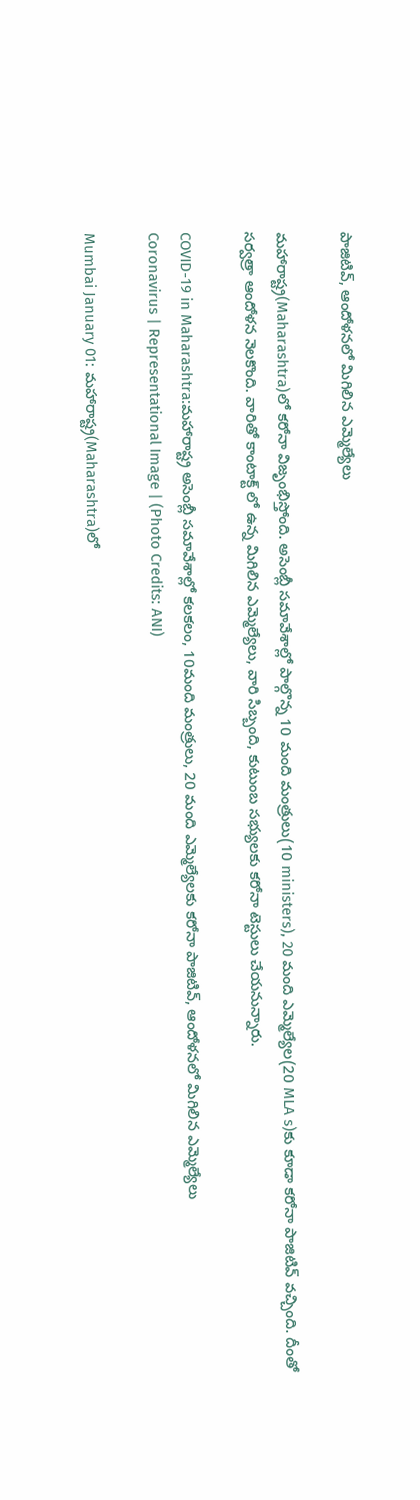పాజిటివ్, ఆందోళనలో మిగిలిన ఎమ్మెల్యేలు

మహారాష్ట్ర(Maharashtra)లో కరోనా విజృంభిస్తోంది. అసెంబ్లీ సమావేశాల్లో పాల్గొన్న 10 మంది మంత్రులు(10 ministers), 20 మంది ఎమ్మెల్యేల(20 MLA s)కు కూడా కరోనా పాజిటివ్ వచ్చింది. దీంతో సర్వత్రా ఆందోళన నెలకొంది. వారితో కాంటాక్ట్ లో ఉన్న మిగిలిన ఎమ్మెల్యేలు, వారి సిబ్బంది, కుటుంబ సభ్యులకు కరోనా టెస్టులు చేయనున్నారు.

COVID-19 in Maharashtra:మహారాష్ట్ర అసెంబ్లీ సమావేశాల్లో కలకలం, 10మంది మంత్రులు, 20 మంది ఎమ్మెల్యేలకు కరోనా పాజిటివ్, ఆందోళనలో మిగిలిన ఎమ్మెల్యేలు
Coronavirus | Representational Image | (Photo Credits: ANI)

Mumbai January 01: మహారాష్ట్ర(Maharashtra)లో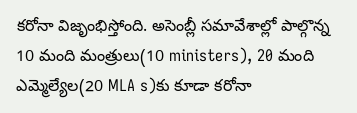కరోనా విజృంభిస్తోంది. అసెంబ్లీ సమావేశాల్లో పాల్గొన్న 10 మంది మంత్రులు(10 ministers), 20 మంది ఎమ్మెల్యేల(20 MLA s)కు కూడా కరోనా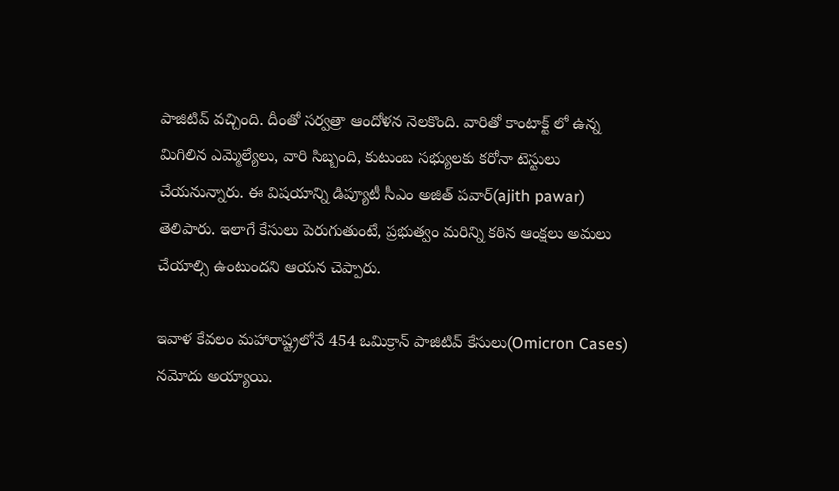పాజిటివ్ వచ్చింది. దీంతో సర్వత్రా ఆందోళన నెలకొంది. వారితో కాంటాక్ట్ లో ఉన్న మిగిలిన ఎమ్మెల్యేలు, వారి సిబ్బంది, కుటుంబ సభ్యులకు కరోనా టెస్టులు చేయనున్నారు. ఈ విష‌యాన్ని డిప్యూటీ సీఎం అజిత్ ప‌వార్(ajith pawar) తెలిపారు. ఇలాగే కేసులు పెరుగుతుంటే, ప్ర‌భుత్వం మ‌రిన్ని క‌ఠిన ఆంక్ష‌లు అమ‌లు చేయాల్సి ఉంటుంద‌ని ఆయ‌న చెప్పారు.

ఇవాళ కేవ‌లం మ‌హారాష్ట్ర‌లోనే 454 ఒమిక్రాన్ పాజిటివ్ కేసులు(Omicron Cases) న‌మోదు అయ్యాయి.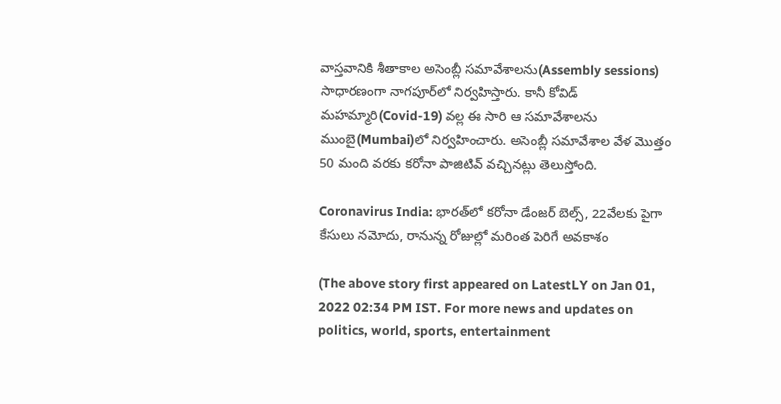వాస్త‌వానికి శీతాకాల అసెంబ్లీ స‌మావేశాల‌ను(Assembly sessions) సాధార‌ణంగా నాగ‌పూర్‌లో నిర్వ‌హిస్తారు. కానీ కోవిడ్ మ‌హ‌మ్మారి(Covid-19) వ‌ల్ల ఈ సారి ఆ స‌మావేశాల‌ను ముంబై(Mumbai)లో నిర్వ‌హించారు. అసెంబ్లీ స‌మావేశాల వేళ మొత్తం 50 మంది వ‌ర‌కు క‌రోనా పాజిటివ్ వ‌చ్చిన‌ట్లు తెలుస్తోంది.

Coronavirus India: భారత్‌లో కరోనా డేంజర్ బెల్స్, 22వేలకు పైగా కేసులు నమోదు, రానున్న రోజుల్లో మరింత పెరిగే అవకాశం

(The above story first appeared on LatestLY on Jan 01, 2022 02:34 PM IST. For more news and updates on politics, world, sports, entertainment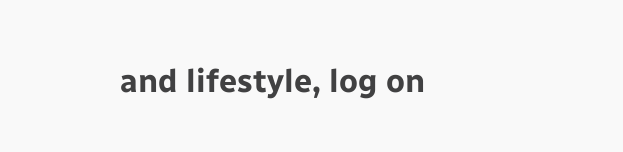and lifestyle, log on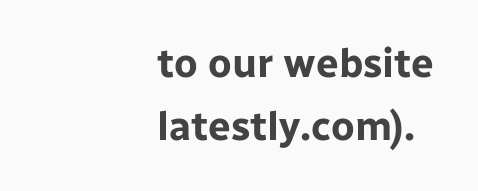to our website latestly.com).